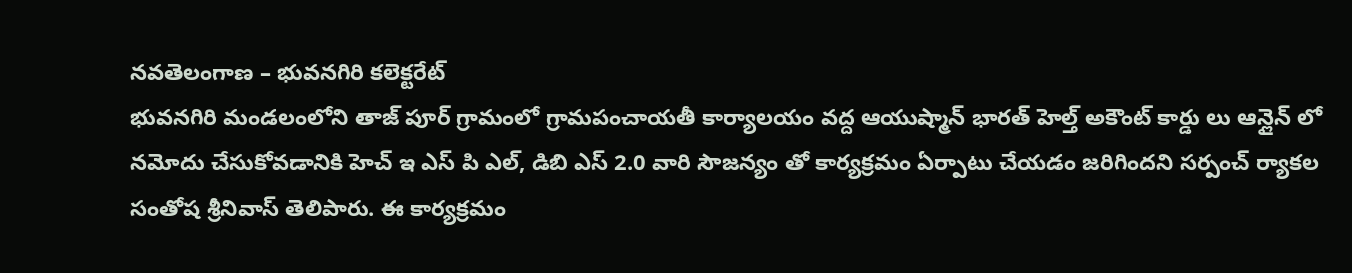నవతెలంగాణ – భువనగిరి కలెక్టరేట్
భువనగిరి మండలంలోని తాజ్ పూర్ గ్రామంలో గ్రామపంచాయతీ కార్యాలయం వద్ద ఆయుష్మాన్ భారత్ హెల్త్ అకౌంట్ కార్డు లు ఆన్లైన్ లో నమోదు చేసుకోవడానికి హెచ్ ఇ ఎస్ పి ఎల్, డిబి ఎస్ 2.0 వారి సౌజన్యం తో కార్యక్రమం ఏర్పాటు చేయడం జరిగిందని సర్పంచ్ ర్యాకల సంతోష శ్రీనివాస్ తెలిపారు. ఈ కార్యక్రమం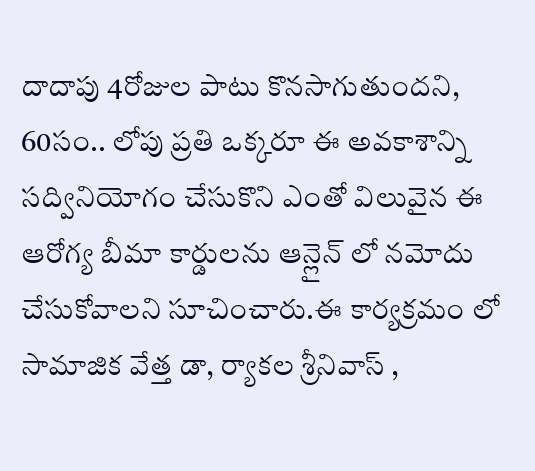దాదాపు 4రోజుల పాటు కొనసాగుతుందని, 60సం.. లోపు ప్రతి ఒక్కరూ ఈ అవకాశాన్ని సద్వినియోగం చేసుకొని ఎంతో విలువైన ఈ ఆరోగ్య బీమా కార్డులను ఆన్లైన్ లో నమోదు చేసుకోవాలని సూచించారు.ఈ కార్యక్రమం లో సామాజిక వేత్త డా, ర్యాకల శ్రీనివాస్ ,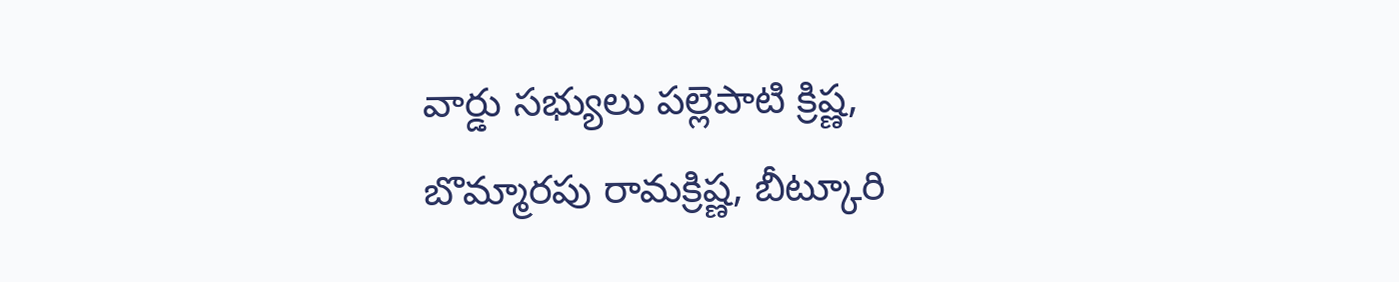వార్డు సభ్యులు పల్లెపాటి క్రిష్ణ, బొమ్మారపు రామక్రిష్ణ, బీట్కూరి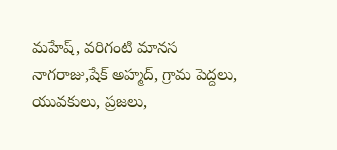మహేష్, వరిగంటి మానస నాగరాజు,షేక్ అహ్మద్, గ్రామ పెద్దలు, యువకులు, ప్రజలు,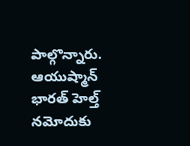పాల్గొన్నారు.
ఆయుష్మాన్ భారత్ హెల్త్ నమోదుకు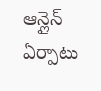ఆన్లైన్ ఏర్పాటు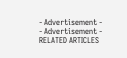- Advertisement -
- Advertisement -
RELATED ARTICLES